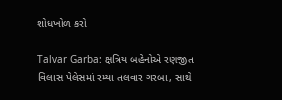શોધખોળ કરો

Talvar Garba: ક્ષત્રિય બહેનોએ રણજીત વિલાસ પેલેસમાં રમ્યા તલવાર ગરબા, સાથે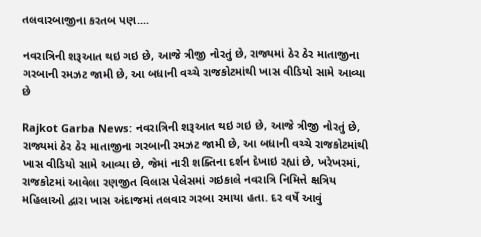તલવારબાજીના કરતબ પણ....

નવરાત્રિની શરૂઆત થઇ ગઇ છે, આજે ત્રીજી નોરતું છે, રાજ્યમાં ઠેર ઠેર માતાજીના ગરબાની રમઝટ જામી છે, આ બધાની વચ્ચે રાજકોટમાંથી ખાસ વીડિયો સામે આવ્યા છે

Rajkot Garba News: નવરાત્રિની શરૂઆત થઇ ગઇ છે, આજે ત્રીજી નોરતું છે, રાજ્યમાં ઠેર ઠેર માતાજીના ગરબાની રમઝટ જામી છે, આ બધાની વચ્ચે રાજકોટમાંથી ખાસ વીડિયો સામે આવ્યા છે, જેમાં નારી શક્તિના દર્શન દેખાઇ રહ્યાં છે, ખરેખરમાં, રાજકોટમાં આવેલા રણજીત વિલાસ પેલેસમાં ગઇકાલે નવરાત્રિ નિમિત્તે ક્ષત્રિય મહિલાઓ દ્વારા ખાસ અંદાજમાં તલવાર ગરબા રમાયા હતા. દર વર્ષે આવું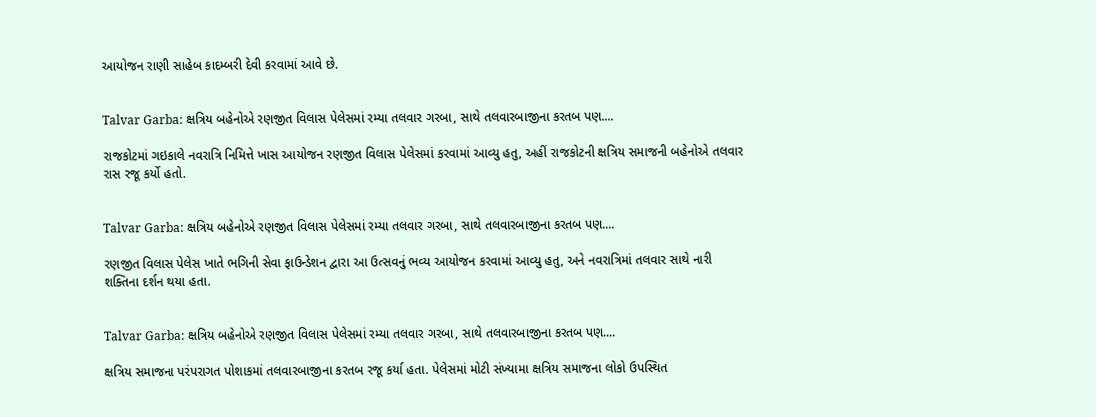આયોજન રાણી સાહેબ કાદમ્બરી દેવી કરવામાં આવે છે.


Talvar Garba: ક્ષત્રિય બહેનોએ રણજીત વિલાસ પેલેસમાં રમ્યા તલવાર ગરબા, સાથે તલવારબાજીના કરતબ પણ....

રાજકોટમાં ગઇકાલે નવરાત્રિ નિમિત્તે ખાસ આયોજન રણજીત વિલાસ પેલેસમાં કરવામાં આવ્યુ હતુ, અહીં રાજકોટની ક્ષત્રિય સમાજની બહેનોએ તલવાર રાસ રજૂ કર્યો હતો.


Talvar Garba: ક્ષત્રિય બહેનોએ રણજીત વિલાસ પેલેસમાં રમ્યા તલવાર ગરબા, સાથે તલવારબાજીના કરતબ પણ....

રણજીત વિલાસ પેલેસ ખાતે ભગિની સેવા ફાઉન્ડેશન દ્વારા આ ઉત્સવનું ભવ્ય આયોજન કરવામાં આવ્યુ હતુ, અને નવરાત્રિમાં તલવાર સાથે નારી શક્તિના દર્શન થયા હતા.


Talvar Garba: ક્ષત્રિય બહેનોએ રણજીત વિલાસ પેલેસમાં રમ્યા તલવાર ગરબા, સાથે તલવારબાજીના કરતબ પણ....

ક્ષત્રિય સમાજના પરંપરાગત પોશાકમાં તલવારબાજીના કરતબ રજૂ કર્યા હતા. પેલેસમાં મોટી સંખ્યામા ક્ષત્રિય સમાજના લોકો ઉપસ્થિત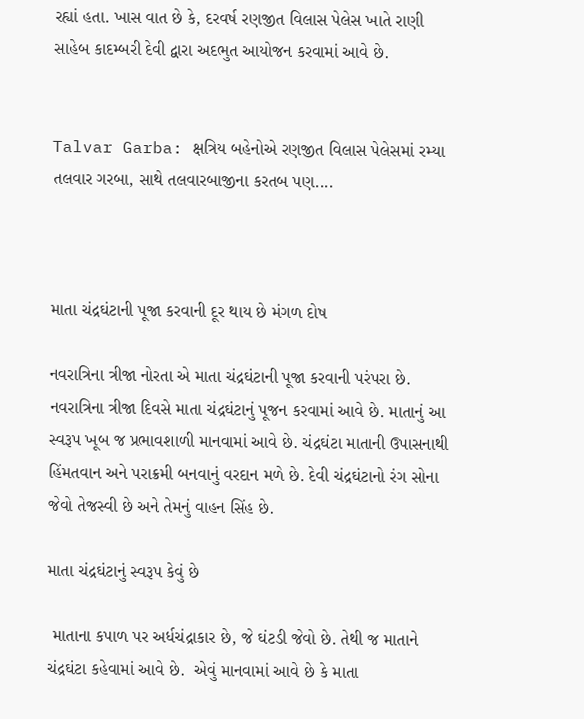રહ્યાં હતા. ખાસ વાત છે કે, દરવર્ષ રણજીત વિલાસ પેલેસ ખાતે રાણી સાહેબ કાદમ્બરી દેવી દ્વારા અદભુત આયોજન કરવામાં આવે છે.


Talvar Garba: ક્ષત્રિય બહેનોએ રણજીત વિલાસ પેલેસમાં રમ્યા તલવાર ગરબા, સાથે તલવારબાજીના કરતબ પણ....



માતા ચંદ્રઘંટાની પૂજા કરવાની દૂર થાય છે મંગળ દોષ

નવરાત્રિના ત્રીજા નોરતા એ માતા ચંદ્રઘંટાની પૂજા કરવાની પરંપરા છે. નવરાત્રિના ત્રીજા દિવસે માતા ચંદ્રઘંટાનું પૂજન કરવામાં આવે છે. માતાનું આ સ્વરૂપ ખૂબ જ પ્રભાવશાળી માનવામાં આવે છે. ચંદ્રઘંટા માતાની ઉપાસનાથી હિંમતવાન અને પરાક્રમી બનવાનું વરદાન મળે છે. દેવી ચંદ્રઘંટાનો રંગ સોના જેવો તેજસ્વી છે અને તેમનું વાહન સિંહ છે.

માતા ચંદ્રઘંટાનું સ્વરૂપ કેવું છે

 માતાના કપાળ પર અર્ધચંદ્રાકાર છે, જે ઘંટડી જેવો છે. તેથી જ માતાને ચંદ્રઘંટા કહેવામાં આવે છે.  એવું માનવામાં આવે છે કે માતા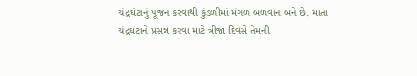ચંદ્રઘંટાનું પૂજન કરવાથી કુંડળીમાં મંગળ બળવાન બને છે. માતા ચંદ્રઘંટાને પ્રસન્ન કરવા માટે ત્રીજા દિવસે તેમની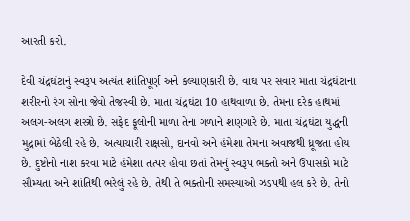આરતી કરો.

દેવી ચંદ્રઘંટાનું સ્વરૂપ અત્યંત શાંતિપૂર્ણ અને કલ્યાણકારી છે. વાઘ પર સવાર માતા ચંદ્રઘંટાના શરીરનો રંગ સોના જેવો તેજસ્વી છે. માતા ચંદ્રઘંટા 10 હાથવાળા છે. તેમના દરેક હાથમાં અલગ-અલગ શસ્ત્રો છે. સફેદ ફૂલોની માળા તેના ગળાને શણગારે છે. માતા ચંદ્રઘંટા યુદ્ધની મુદ્રામાં બેઠેલી રહે છે. અત્યાચારી રાક્ષસો, દાનવો અને હંમેશા તેમના અવાજથી ધ્રૂજતા હોય છે. દુષ્ટોનો નાશ કરવા માટે હંમેશા તત્પર હોવા છતાં તેમનું સ્વરૂપ ભક્તો અને ઉપાસકો માટે સૌમ્યતા અને શાંતિથી ભરેલું રહે છે. તેથી તે ભક્તોની સમસ્યાઓ ઝડપથી હલ કરે છે. તેનો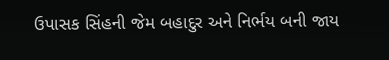ઉપાસક સિંહની જેમ બહાદુર અને નિર્ભય બની જાય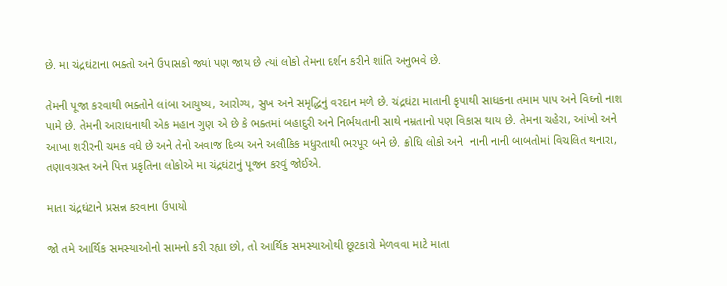છે. મા ચંદ્રઘંટાના ભક્તો અને ઉપાસકો જ્યાં પણ જાય છે ત્યાં લોકો તેમના દર્શન કરીને શાંતિ અનુભવે છે.

તેમની પૂજા કરવાથી ભક્તોને લાંબા આયુષ્ય, આરોગ્ય, સુખ અને સમૃદ્ધિનું વરદાન મળે છે. ચંદ્રઘંટા માતાની કૃપાથી સાધકના તમામ પાપ અને વિઘ્નો નાશ પામે છે. તેમની આરાધનાથી એક મહાન ગુણ એ છે કે ભક્તમાં બહાદુરી અને નિર્ભયતાની સાથે નમ્રતાનો પણ વિકાસ થાય છે. તેમના ચહેરા, આંખો અને આખા શરીરની ચમક વધે છે અને તેનો અવાજ દિવ્ય અને અલૌકિક મધુરતાથી ભરપૂર બને છે. ક્રોધિ લોકો અને  નાની નાની બાબતોમાં વિચલિત થનારા, તણાવગ્રસ્ત અને પિત્ત પ્રકૃતિના લોકોએ મા ચંદ્રઘંટાનું પૂજન કરવું જોઈએ.

માતા ચંદ્રઘંટાને પ્રસન્ન કરવાના ઉપાયો

જો તમે આર્થિક સમસ્યાઓનો સામનો કરી રહ્યા છો, તો આર્થિક સમસ્યાઓથી છૂટકારો મેળવવા માટે માતા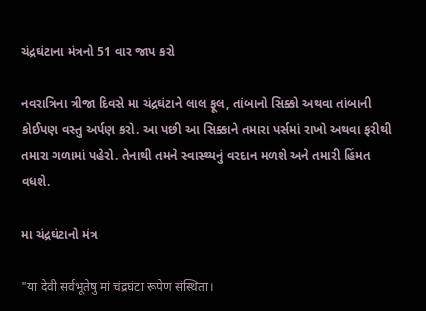ચંદ્રઘંટાના મંત્રનો 51 વાર જાપ કરો

નવરાત્રિના ત્રીજા દિવસે મા ચંદ્રઘંટાને લાલ ફૂલ, તાંબાનો સિક્કો અથવા તાંબાની કોઈપણ વસ્તુ અર્પણ કરો. આ પછી આ સિક્કાને તમારા પર્સમાં રાખો અથવા ફરીથી તમારા ગળામાં પહેરો. તેનાથી તમને સ્વાસ્થ્યનું વરદાન મળશે અને તમારી હિંમત વધશે.

મા ચંદ્રઘંટાનો મંત્ર

"या देवी सर्वभूतेषु मां चंद्रघंटा रूपेण संस्थिता।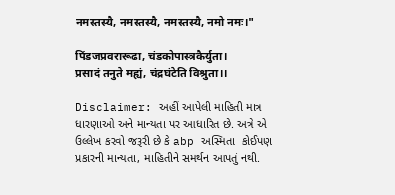नमस्तस्यै, नमस्तस्यै, नमस्तस्यै, नमो नमः।"

पिंडजप्रवरारूढा, चंडकोपास्त्रकैर्युता।
प्रसादं तनुते मह्यं, चंद्रघंटेति विश्रुता।।

Disclaimer: અહીં આપેલી માહિતી માત્ર ધારણાઓ અને માન્યતા પર આધારિત છે. અત્રે એ ઉલ્લેખ કરવો જરૂરી છે કે abp અસ્મિતા  કોઈપણ પ્રકારની માન્યતા, માહિતીને સમર્થન આપતું નથી.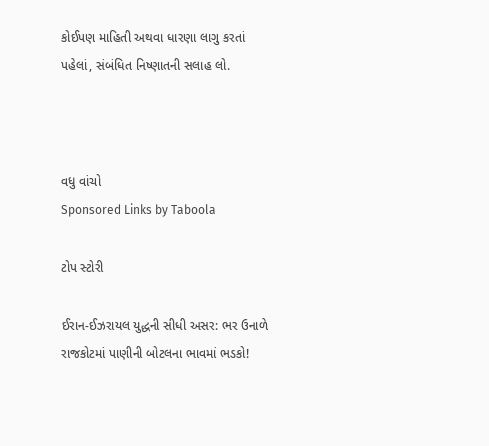કોઈપણ માહિતી અથવા ધારણા લાગુ કરતાં પહેલાં, સંબંધિત નિષ્ણાતની સલાહ લો.



વધુ વાંચો
Sponsored Links by Taboola

ટોપ સ્ટોરી

ઈરાન-ઈઝરાયલ યુદ્ધની સીધી અસર: ભર ઉનાળે રાજકોટમાં પાણીની બોટલના ભાવમાં ભડકો!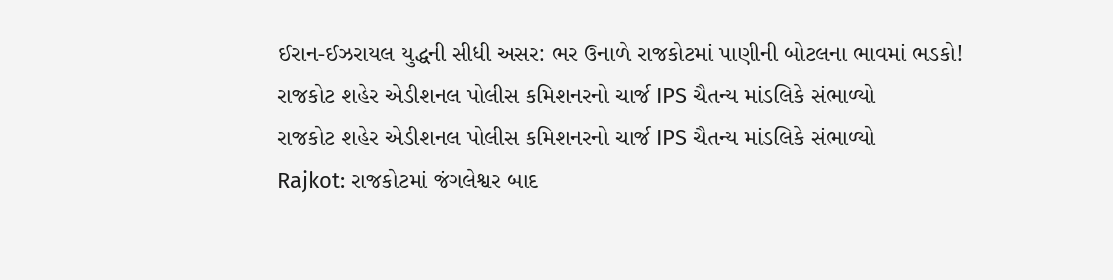ઈરાન-ઈઝરાયલ યુદ્ધની સીધી અસર: ભર ઉનાળે રાજકોટમાં પાણીની બોટલના ભાવમાં ભડકો!
રાજકોટ શહેર એડીશનલ પોલીસ કમિશનરનો ચાર્જ IPS ચૈતન્ય માંડલિકે સંભાળ્યો
રાજકોટ શહેર એડીશનલ પોલીસ કમિશનરનો ચાર્જ IPS ચૈતન્ય માંડલિકે સંભાળ્યો
Rajkot: રાજકોટમાં જંગલેશ્વર બાદ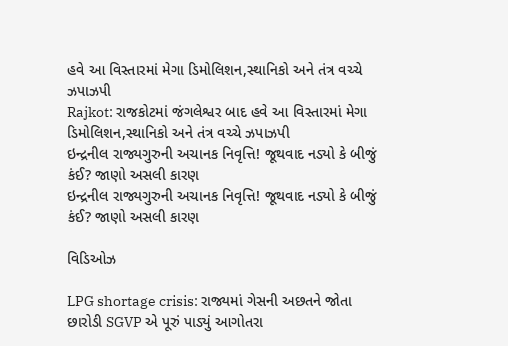હવે આ વિસ્તારમાં મેગા ડિમોલિશન,સ્થાનિકો અને તંત્ર વચ્ચે ઝપાઝપી
Rajkot: રાજકોટમાં જંગલેશ્વર બાદ હવે આ વિસ્તારમાં મેગા ડિમોલિશન,સ્થાનિકો અને તંત્ર વચ્ચે ઝપાઝપી
ઇન્દ્રનીલ રાજ્યગુરુની અચાનક નિવૃત્તિ! જૂથવાદ નડ્યો કે બીજું કંઈ? જાણો અસલી કારણ
ઇન્દ્રનીલ રાજ્યગુરુની અચાનક નિવૃત્તિ! જૂથવાદ નડ્યો કે બીજું કંઈ? જાણો અસલી કારણ

વિડિઓઝ

LPG shortage crisis: રાજ્યમાં ગેસની અછતને જોતા છારોડી SGVP એ પૂરું પાડ્યું આગોતરા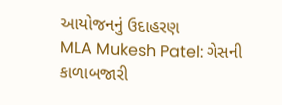આયોજનનું ઉદાહરણ
MLA Mukesh Patel: ગેસની કાળાબજારી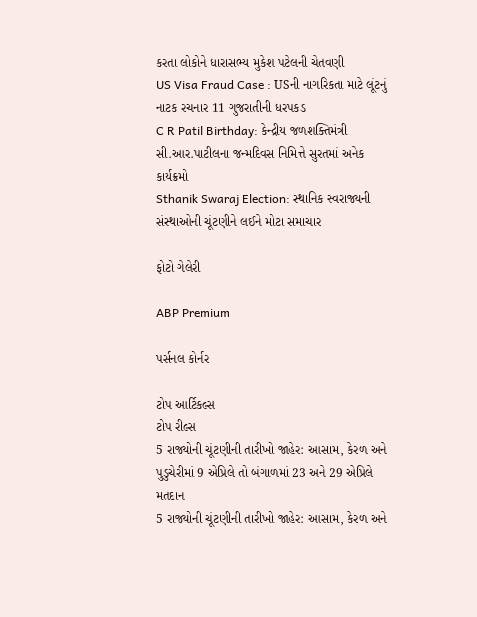કરતા લોકોને ધારાસભ્ય મુકેશ પટેલની ચેતવણી
US Visa Fraud Case : USની નાગરિકતા માટે લૂંટનું નાટક રચનાર 11 ગુજરાતીની ધરપકડ
C R Patil Birthday: કેન્દ્રીય જળશક્તિમંત્રી સી.આર.પાટીલના જન્મદિવસ નિમિત્તે સુરતમાં અનેક કાર્યક્રમો
Sthanik Swaraj Election: સ્થાનિક સ્વરાજ્યની સંસ્થાઓની ચૂંટણીને લઈને મોટા સમાચાર

ફોટો ગેલેરી

ABP Premium

પર્સનલ કોર્નર

ટોપ આર્ટિકલ્સ
ટોપ રીલ્સ
5 રાજ્યોની ચૂંટણીની તારીખો જાહેર: આસામ, કેરળ અને પુડુચેરીમાં 9 એપ્રિલે તો બંગાળમાં 23 અને 29 એપ્રિલે મતદાન
5 રાજ્યોની ચૂંટણીની તારીખો જાહેર: આસામ, કેરળ અને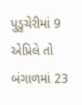પુડુચેરીમાં 9 એપ્રિલે તો બંગાળમાં 23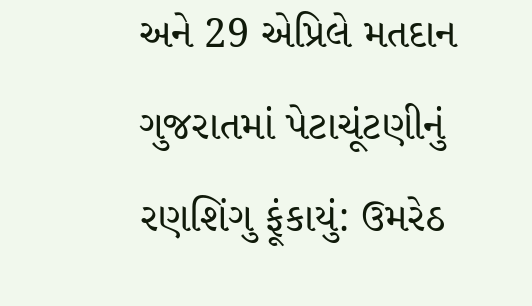અને 29 એપ્રિલે મતદાન
ગુજરાતમાં પેટાચૂંટણીનું રણશિંગુ ફૂંકાયું: ઉમરેઠ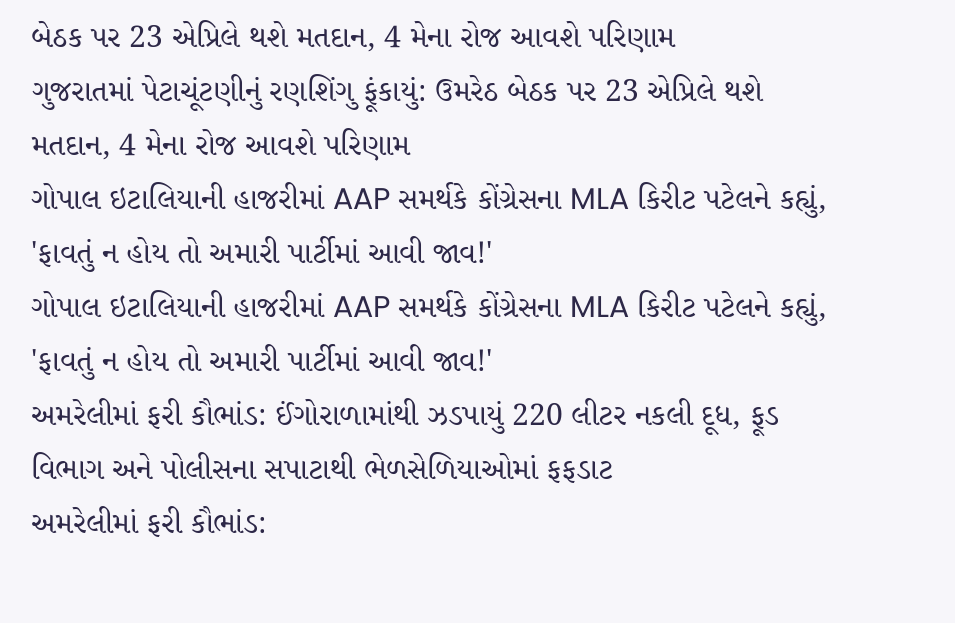બેઠક પર 23 એપ્રિલે થશે મતદાન, 4 મેના રોજ આવશે પરિણામ
ગુજરાતમાં પેટાચૂંટણીનું રણશિંગુ ફૂંકાયું: ઉમરેઠ બેઠક પર 23 એપ્રિલે થશે મતદાન, 4 મેના રોજ આવશે પરિણામ
ગોપાલ ઇટાલિયાની હાજરીમાં AAP સમર્થકે કોંગ્રેસના MLA કિરીટ પટેલને કહ્યું, 'ફાવતું ન હોય તો અમારી પાર્ટીમાં આવી જાવ!'
ગોપાલ ઇટાલિયાની હાજરીમાં AAP સમર્થકે કોંગ્રેસના MLA કિરીટ પટેલને કહ્યું, 'ફાવતું ન હોય તો અમારી પાર્ટીમાં આવી જાવ!'
અમરેલીમાં ફરી કૌભાંડ: ઈંગોરાળામાંથી ઝડપાયું 220 લીટર નકલી દૂધ, ફૂડ વિભાગ અને પોલીસના સપાટાથી ભેળસેળિયાઓમાં ફફડાટ
અમરેલીમાં ફરી કૌભાંડ: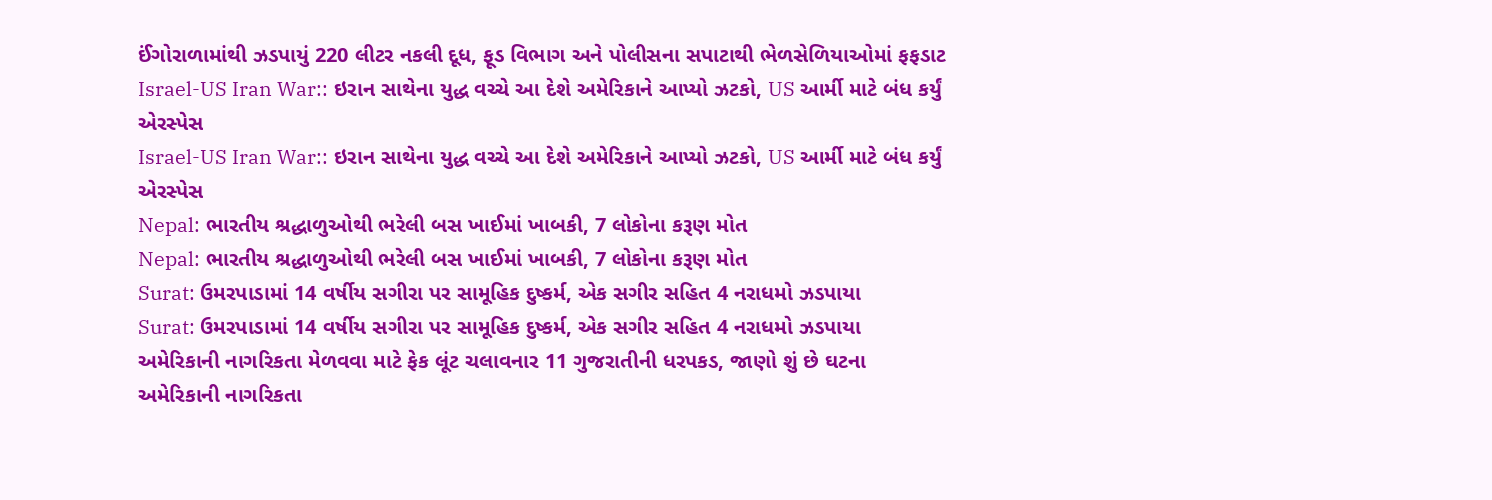ઈંગોરાળામાંથી ઝડપાયું 220 લીટર નકલી દૂધ, ફૂડ વિભાગ અને પોલીસના સપાટાથી ભેળસેળિયાઓમાં ફફડાટ
Israel-US Iran War:: ઇરાન સાથેના યુદ્ધ વચ્ચે આ દેશે અમેરિકાને આપ્યો ઝટકો, US આર્મી માટે બંધ કર્યું એરસ્પેસ
Israel-US Iran War:: ઇરાન સાથેના યુદ્ધ વચ્ચે આ દેશે અમેરિકાને આપ્યો ઝટકો, US આર્મી માટે બંધ કર્યું એરસ્પેસ
Nepal: ભારતીય શ્રદ્ધાળુઓથી ભરેલી બસ ખાઈમાં ખાબકી, 7 લોકોના કરૂણ મોત
Nepal: ભારતીય શ્રદ્ધાળુઓથી ભરેલી બસ ખાઈમાં ખાબકી, 7 લોકોના કરૂણ મોત
Surat: ઉમરપાડામાં 14 વર્ષીય સગીરા પર સામૂહિક દુષ્કર્મ, એક સગીર સહિત 4 નરાધમો ઝડપાયા
Surat: ઉમરપાડામાં 14 વર્ષીય સગીરા પર સામૂહિક દુષ્કર્મ, એક સગીર સહિત 4 નરાધમો ઝડપાયા
અમેરિકાની નાગરિકતા મેળવવા માટે ફેક લૂંટ ચલાવનાર 11 ગુજરાતીની ધરપકડ, જાણો શું છે ઘટના
અમેરિકાની નાગરિકતા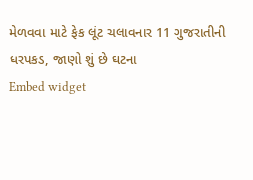મેળવવા માટે ફેક લૂંટ ચલાવનાર 11 ગુજરાતીની ધરપકડ, જાણો શું છે ઘટના
Embed widget